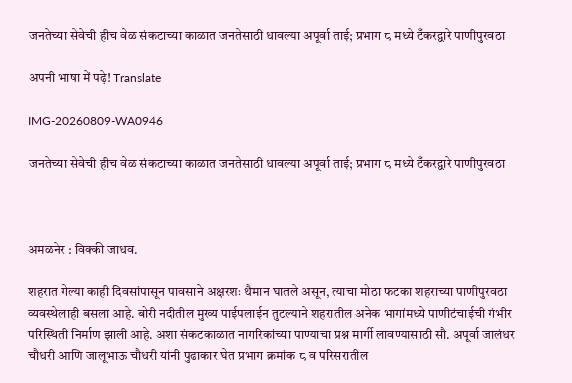जनतेच्या सेवेची हीच वेळ संकटाच्या काळात जनतेसाठी धावल्या अपूर्वा ताई; प्रभाग ८ मध्ये टँकरद्वारे पाणीपुरवठा

अपनी भाषा में पढ़े! Translate

IMG-20260809-WA0946

जनतेच्या सेवेची हीच वेळ संकटाच्या काळात जनतेसाठी धावल्या अपूर्वा ताई; प्रभाग ८ मध्ये टँकरद्वारे पाणीपुरवठा



अमळनेर : विक्की जाधव.

शहरात गेल्या काही दिवसांपासून पावसाने अक्षरशः थैमान घातले असून, त्याचा मोठा फटका शहराच्या पाणीपुरवठा व्यवस्थेलाही बसला आहे. बोरी नदीतील मुख्य पाईपलाईन तुटल्याने शहरातील अनेक भागांमध्ये पाणीटंचाईची गंभीर परिस्थिती निर्माण झाली आहे. अशा संकटकाळात नागरिकांच्या पाण्याचा प्रश्न मार्गी लावण्यासाठी सौ. अपूर्वा जालंधर चौधरी आणि जालूभाऊ चौधरी यांनी पुढाकार घेत प्रभाग क्रमांक ८ व परिसरातील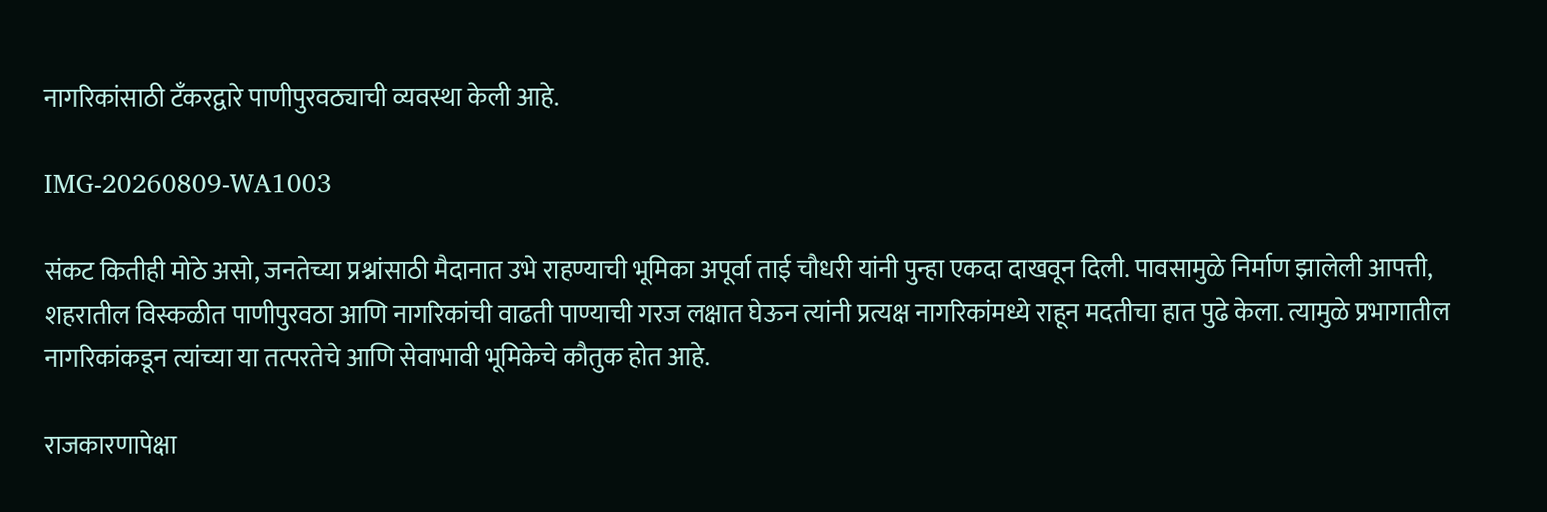नागरिकांसाठी टँकरद्वारे पाणीपुरवठ्याची व्यवस्था केली आहे.

IMG-20260809-WA1003

संकट कितीही मोठे असो, जनतेच्या प्रश्नांसाठी मैदानात उभे राहण्याची भूमिका अपूर्वा ताई चौधरी यांनी पुन्हा एकदा दाखवून दिली. पावसामुळे निर्माण झालेली आपत्ती, शहरातील विस्कळीत पाणीपुरवठा आणि नागरिकांची वाढती पाण्याची गरज लक्षात घेऊन त्यांनी प्रत्यक्ष नागरिकांमध्ये राहून मदतीचा हात पुढे केला. त्यामुळे प्रभागातील नागरिकांकडून त्यांच्या या तत्परतेचे आणि सेवाभावी भूमिकेचे कौतुक होत आहे.

राजकारणापेक्षा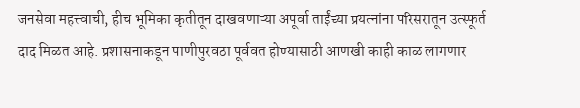जनसेवा महत्त्वाची, हीच भूमिका कृतीतून दाखवणाऱ्या अपूर्वा ताईंच्या प्रयत्नांना परिसरातून उत्स्फूर्त दाद मिळत आहे. प्रशासनाकडून पाणीपुरवठा पूर्ववत होण्यासाठी आणखी काही काळ लागणार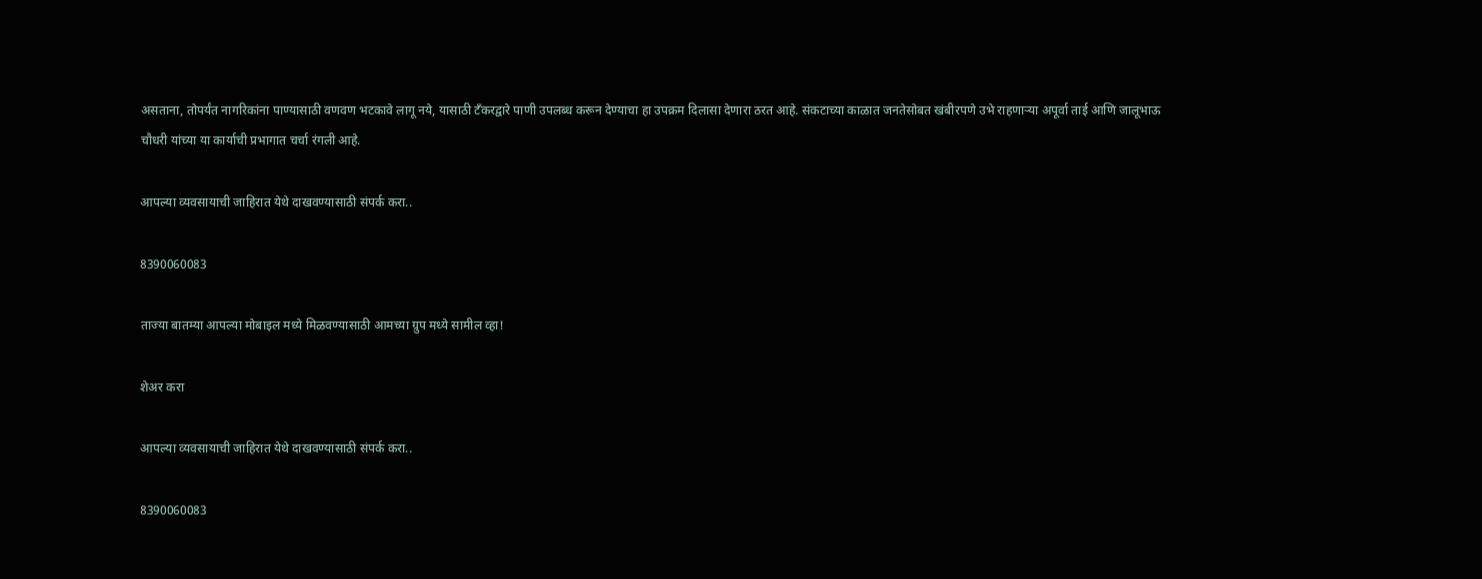असताना, तोपर्यंत नागरिकांना पाण्यासाठी वणवण भटकावे लागू नये, यासाठी टँकरद्वारे पाणी उपलब्ध करून देण्याचा हा उपक्रम दिलासा देणारा ठरत आहे. संकटाच्या काळात जनतेसोबत खंबीरपणे उभे राहणाऱ्या अपूर्वा ताई आणि जालूभाऊ चौधरी यांच्या या कार्याची प्रभागात चर्चा रंगली आहे.

आपल्या व्यवसायाची जाहिरात येथे दाखवण्यासाठी संपर्क करा..

8390060083

ताज्या बातम्या आपल्या मोबाइल मध्ये मिळवण्यासाठी आमच्या ग्रुप मध्ये सामील व्हा!

शेअर करा

आपल्या व्यवसायाची जाहिरात येथे दाखवण्यासाठी संपर्क करा..

8390060083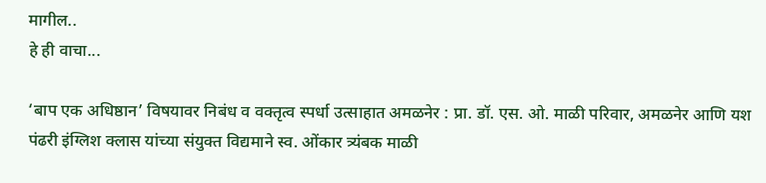मागील..
हे ही वाचा...

‘बाप एक अधिष्ठान’ विषयावर निबंध व वक्तृत्व स्पर्धा उत्साहात अमळनेर : प्रा. डॉ. एस. ओ. माळी परिवार, अमळनेर आणि यश पंढरी इंग्लिश क्लास यांच्या संयुक्त विद्यमाने स्व. ओंकार त्र्यंबक माळी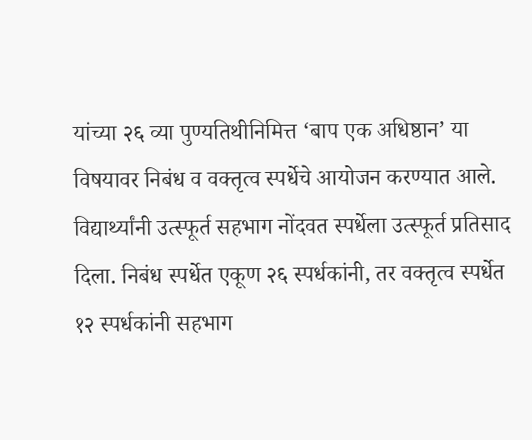यांच्या २६ व्या पुण्यतिथीनिमित्त ‘बाप एक अधिष्ठान’ या विषयावर निबंध व वक्तृत्व स्पर्धेचे आयोजन करण्यात आले. विद्यार्थ्यांनी उत्स्फूर्त सहभाग नोंदवत स्पर्धेला उत्स्फूर्त प्रतिसाद दिला. निबंध स्पर्धेत एकूण २६ स्पर्धकांनी, तर वक्तृत्व स्पर्धेत १२ स्पर्धकांनी सहभाग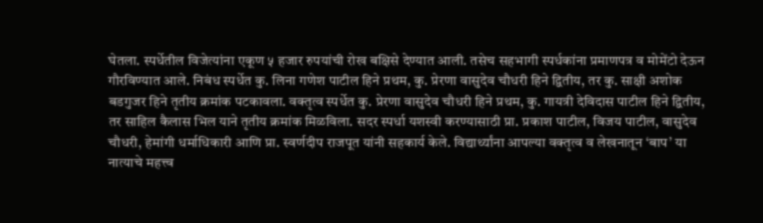घेतला. स्पर्धेतील विजेत्यांना एकूण ५ हजार रुपयांची रोख बक्षिसे देण्यात आली. तसेच सहभागी स्पर्धकांना प्रमाणपत्र व मोमेंटो देऊन गौरविण्यात आले. निबंध स्पर्धेत कु. लिना गणेश पाटील हिने प्रथम, कु. प्रेरणा वासुदेव चौधरी हिने द्वितीय, तर कु. साक्षी अशोक बडगुजर हिने तृतीय क्रमांक पटकावला. वक्तृत्व स्पर्धेत कु. प्रेरणा वासुदेव चौधरी हिने प्रथम, कु. गायत्री देविदास पाटील हिने द्वितीय, तर साहिल कैलास भिल याने तृतीय क्रमांक मिळविला. सदर स्पर्धा यशस्वी करण्यासाठी प्रा. प्रकाश पाटील, विजय पाटील, वासुदेव चौधरी, हेमांगी धर्माधिकारी आणि प्रा. स्वर्णदीप राजपूत यांनी सहकार्य केले. विद्यार्थ्यांना आपल्या वक्तृत्व व लेखनातून ‘बाप’ या नात्याचे महत्त्व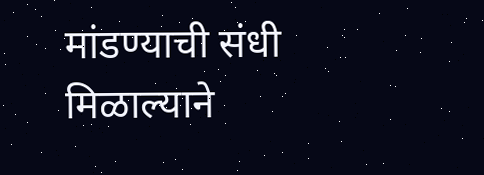मांडण्याची संधी मिळाल्याने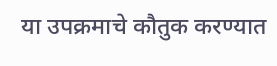या उपक्रमाचे कौतुक करण्यात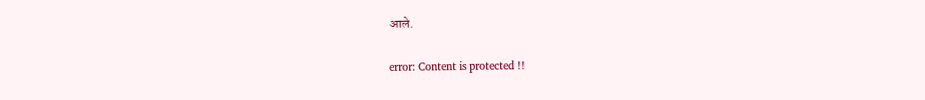आले.

error: Content is protected !!